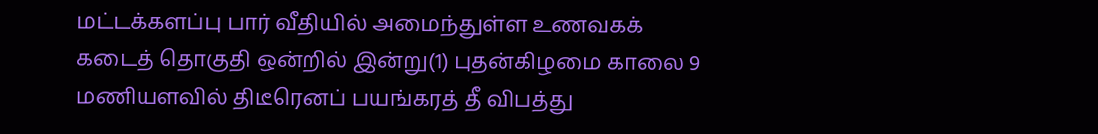மட்டக்களப்பு பார் வீதியில் அமைந்துள்ள உணவகக் கடைத் தொகுதி ஒன்றில் இன்று(1) புதன்கிழமை காலை 9 மணியளவில் திடீரெனப் பயங்கரத் தீ விபத்து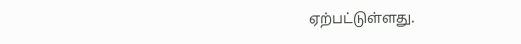ஏற்பட்டுள்ளது.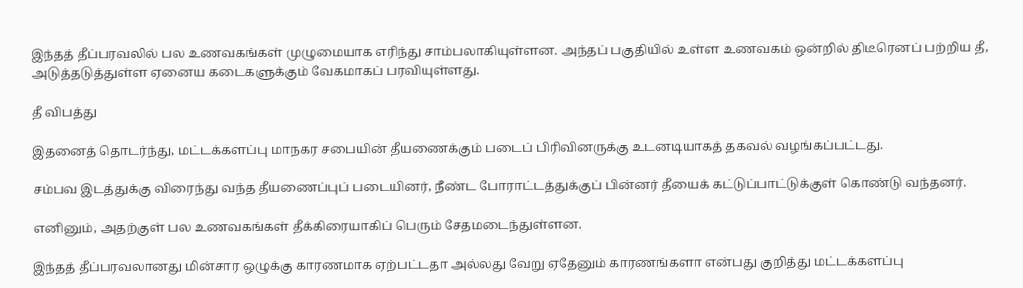இந்தத் தீப்பரவலில் பல உணவகங்கள் முழுமையாக எரிந்து சாம்பலாகியுள்ளன. அந்தப் பகுதியில் உள்ள உணவகம் ஒன்றில் திடீரெனப் பற்றிய தீ, அடுத்தடுத்துள்ள ஏனைய கடைகளுக்கும் வேகமாகப் பரவியுள்ளது.

தீ விபத்து

இதனைத் தொடர்ந்து, மட்டக்களப்பு மாநகர சபையின் தீயணைக்கும் படைப் பிரிவினருக்கு உடனடியாகத் தகவல் வழங்கப்பட்டது.

சம்பவ இடத்துக்கு விரைந்து வந்த தீயணைப்புப் படையினர், நீண்ட போராட்டத்துக்குப் பின்னர் தீயைக் கட்டுப்பாட்டுக்குள் கொண்டு வந்தனர்.

எனினும், அதற்குள் பல உணவகங்கள் தீக்கிரையாகிப் பெரும் சேதமடைந்துள்ளன.

இந்தத் தீப்பரவலானது மின்சார ஒழுக்கு காரணமாக ஏற்பட்டதா அல்லது வேறு ஏதேனும் காரணங்களா என்பது குறித்து மட்டக்களப்பு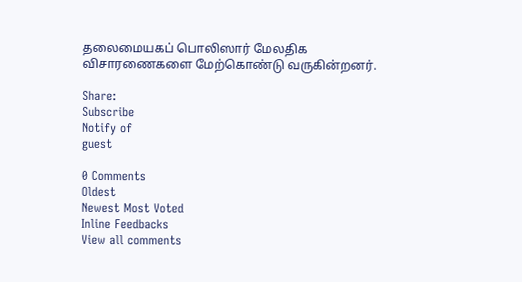தலைமையகப் பொலிஸார் மேலதிக விசாரணைகளை மேற்கொண்டு வருகின்றனர்.

Share:
Subscribe
Notify of
guest

0 Comments
Oldest
Newest Most Voted
Inline Feedbacks
View all comments